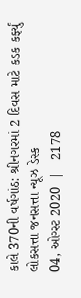કાલે 370ની વર્ષગાંઠ: શ્રીનગરમાં 2 દિવસ માટે કડક કર્ફ્યું
લોકસત્તા જનસત્તા ન્યૂઝ ડેસ્ક
04, ઓગ્સ્ટ 2020  |   2178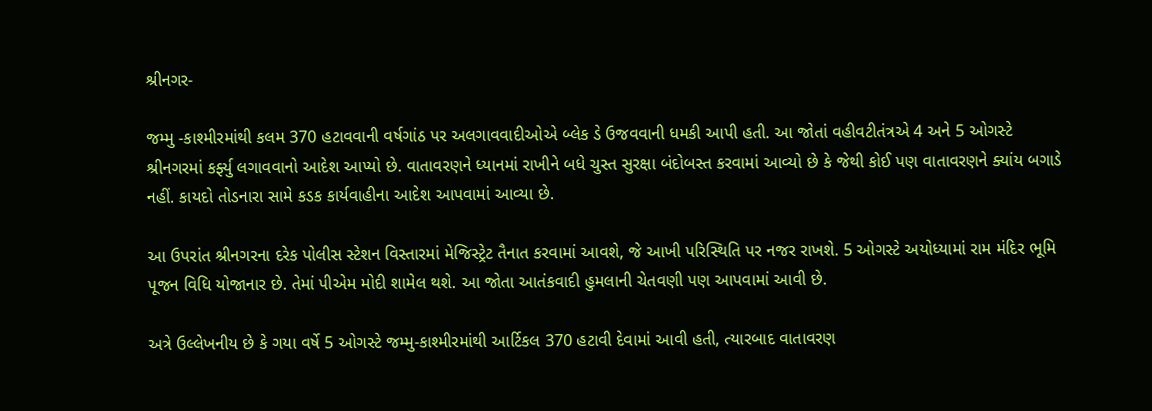શ્રીનગર-

જમ્મુ -કાશ્મીરમાંથી કલમ 370 હટાવવાની વર્ષગાંઠ પર અલગાવવાદીઓએ બ્લેક ડે ઉજવવાની ધમકી આપી હતી. આ જોતાં વહીવટીતંત્રએ 4 અને 5 ઓગસ્ટે શ્રીનગરમાં કર્ફ્યુ લગાવવાનો આદેશ આપ્યો છે. વાતાવરણને ધ્યાનમાં રાખીને બધે ચુસ્ત સુરક્ષા બંદોબસ્ત કરવામાં આવ્યો છે કે જેથી કોઈ પણ વાતાવરણને ક્યાંય બગાડે નહીં. કાયદો તોડનારા સામે કડક કાર્યવાહીના આદેશ આપવામાં આવ્યા છે.

આ ઉપરાંત શ્રીનગરના દરેક પોલીસ સ્ટેશન વિસ્તારમાં મેજિસ્ટ્રેટ તૈનાત કરવામાં આવશે, જે આખી પરિસ્થિતિ પર નજર રાખશે. 5 ઓગસ્ટે અયોધ્યામાં રામ મંદિર ભૂમિ પૂજન વિધિ યોજાનાર છે. તેમાં પીએમ મોદી શામેલ થશે. આ જોતા આતંકવાદી હુમલાની ચેતવણી પણ આપવામાં આવી છે.

અત્રે ઉલ્લેખનીય છે કે ગયા વર્ષે 5 ઓગસ્ટે જમ્મુ-કાશ્મીરમાંથી આર્ટિકલ 370 હટાવી દેવામાં આવી હતી, ત્યારબાદ વાતાવરણ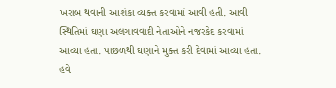ખરાબ થવાની આશંકા વ્યક્ત કરવામાં આવી હતી. આવી સ્થિતિમાં ઘણા અલગાવવાદી નેતાઓને નજરકેદ કરવામાં આવ્યા હતા. પાછળથી ઘણાને મુક્ત કરી દેવામાં આવ્યા હતા. હવે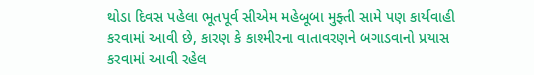થોડા દિવસ પહેલા ભૂતપૂર્વ સીએમ મહેબૂબા મુફ્તી સામે પણ કાર્યવાહી કરવામાં આવી છે, કારણ કે કાશ્મીરના વાતાવરણને બગાડવાનો પ્રયાસ કરવામાં આવી રહેલ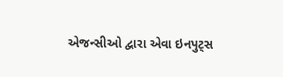એજન્સીઓ દ્વારા એવા ઇનપુટ્સ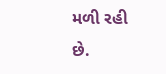મળી રહી છે.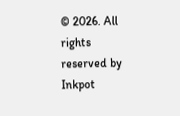© 2026. All rights reserved by Inkpot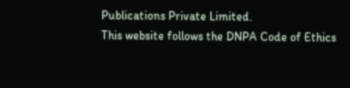Publications Private Limited.
This website follows the DNPA Code of Ethics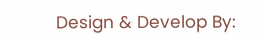Design & Develop By: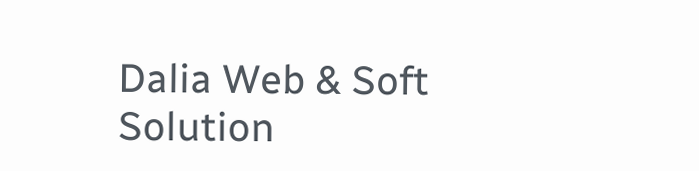Dalia Web & Soft Solution